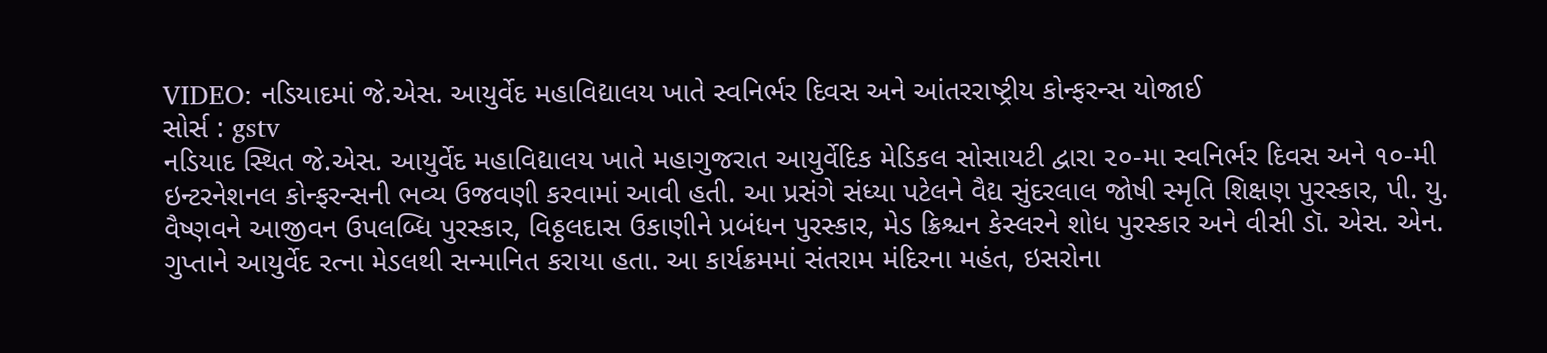VIDEO: નડિયાદમાં જે.એસ. આયુર્વેદ મહાવિદ્યાલય ખાતે સ્વનિર્ભર દિવસ અને આંતરરાષ્ટ્રીય કોન્ફરન્સ યોજાઈ
સોર્સ : gstv
નડિયાદ સ્થિત જે.એસ. આયુર્વેદ મહાવિદ્યાલય ખાતે મહાગુજરાત આયુર્વેદિક મેડિકલ સોસાયટી દ્વારા ૨૦-મા સ્વનિર્ભર દિવસ અને ૧૦-મી ઇન્ટરનેશનલ કોન્ફરન્સની ભવ્ય ઉજવણી કરવામાં આવી હતી. આ પ્રસંગે સંધ્યા પટેલને વૈદ્ય સુંદરલાલ જોષી સ્મૃતિ શિક્ષણ પુરસ્કાર, પી. યુ. વૈષ્ણવને આજીવન ઉપલબ્ધિ પુરસ્કાર, વિઠ્ઠલદાસ ઉકાણીને પ્રબંધન પુરસ્કાર, મેડ ક્રિશ્ચન કેસ્લરને શોધ પુરસ્કાર અને વીસી ડૉ. એસ. એન. ગુપ્તાને આયુર્વેદ રત્ના મેડલથી સન્માનિત કરાયા હતા. આ કાર્યક્રમમાં સંતરામ મંદિરના મહંત, ઇસરોના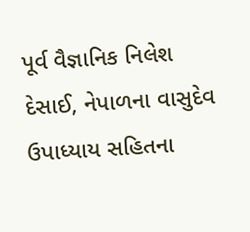પૂર્વ વૈજ્ઞાનિક નિલેશ દેસાઈ, નેપાળના વાસુદેવ ઉપાધ્યાય સહિતના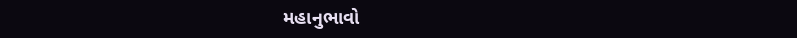મહાનુભાવો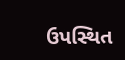ઉપસ્થિત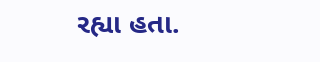રહ્યા હતા.